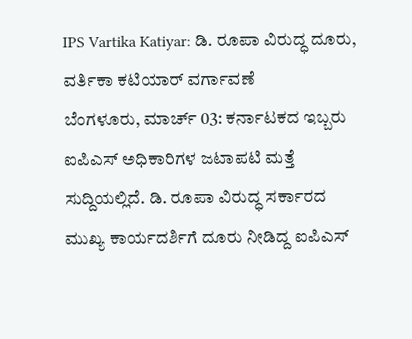IPS Vartika Katiyar: ಡಿ. ರೂಪಾ ವಿರುದ್ಧ ದೂರು, ವರ್ತಿಕಾ ಕಟಿಯಾರ್ ವರ್ಗಾವಣೆ
ಬೆಂಗಳೂರು, ಮಾರ್ಚ್ 03: ಕರ್ನಾಟಕದ ಇಬ್ಬರು ಐಪಿಎಸ್ ಅಧಿಕಾರಿಗಳ ಜಟಾಪಟಿ ಮತ್ತೆ ಸುದ್ದಿಯಲ್ಲಿದೆ. ಡಿ. ರೂಪಾ ವಿರುದ್ಧ ಸರ್ಕಾರದ ಮುಖ್ಯ ಕಾರ್ಯದರ್ಶಿಗೆ ದೂರು ನೀಡಿದ್ದ ಐಪಿಎಸ್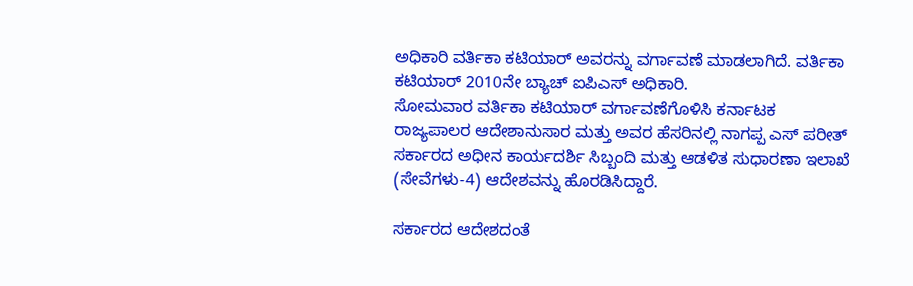ಅಧಿಕಾರಿ ವರ್ತಿಕಾ ಕಟಿಯಾರ್ ಅವರನ್ನು ವರ್ಗಾವಣೆ ಮಾಡಲಾಗಿದೆ. ವರ್ತಿಕಾ ಕಟಿಯಾರ್ 2010ನೇ ಬ್ಯಾಚ್ ಐಪಿಎಸ್ ಅಧಿಕಾರಿ.
ಸೋಮವಾರ ವರ್ತಿಕಾ ಕಟಿಯಾರ್ ವರ್ಗಾವಣೆಗೊಳಿಸಿ ಕರ್ನಾಟಕ ರಾಜ್ಯಪಾಲರ ಆದೇಶಾನುಸಾರ ಮತ್ತು ಅವರ ಹೆಸರಿನಲ್ಲಿ ನಾಗಪ್ಪ ಎಸ್ ಪರೀತ್ ಸರ್ಕಾರದ ಅಧೀನ ಕಾರ್ಯದರ್ಶಿ ಸಿಬ್ಬಂದಿ ಮತ್ತು ಆಡಳಿತ ಸುಧಾರಣಾ ಇಲಾಖೆ (ಸೇವೆಗಳು-4) ಆದೇಶವನ್ನು ಹೊರಡಿಸಿದ್ದಾರೆ.

ಸರ್ಕಾರದ ಆದೇಶದಂತೆ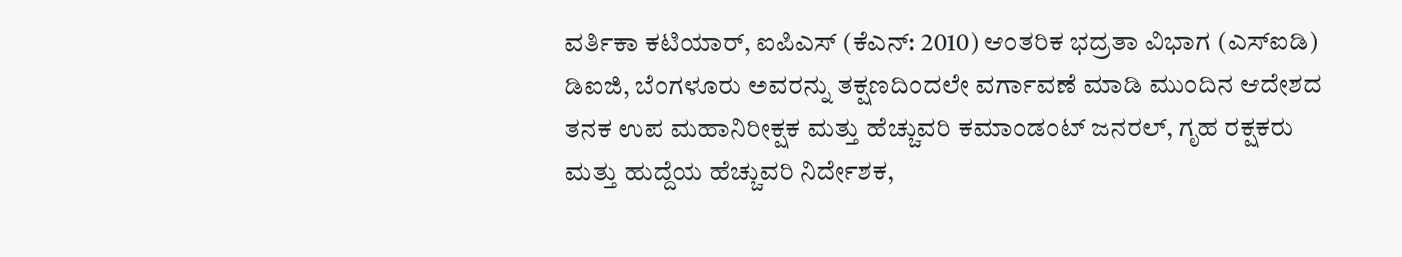ವರ್ತಿಕಾ ಕಟಿಯಾರ್, ಐಪಿಎಸ್ (ಕೆಎನ್: 2010) ಆಂತರಿಕ ಭದ್ರತಾ ವಿಭಾಗ (ಎಸ್ಐಡಿ) ಡಿಐಜಿ, ಬೆಂಗಳೂರು ಅವರನ್ನು ತಕ್ಷಣದಿಂದಲೇ ವರ್ಗಾವಣೆ ಮಾಡಿ ಮುಂದಿನ ಆದೇಶದ ತನಕ ಉಪ ಮಹಾನಿರೀಕ್ಷಕ ಮತ್ತು ಹೆಚ್ಚುವರಿ ಕಮಾಂಡಂಟ್ ಜನರಲ್, ಗೃಹ ರಕ್ಷಕರು ಮತ್ತು ಹುದ್ದೆಯ ಹೆಚ್ಚುವರಿ ನಿರ್ದೇಶಕ,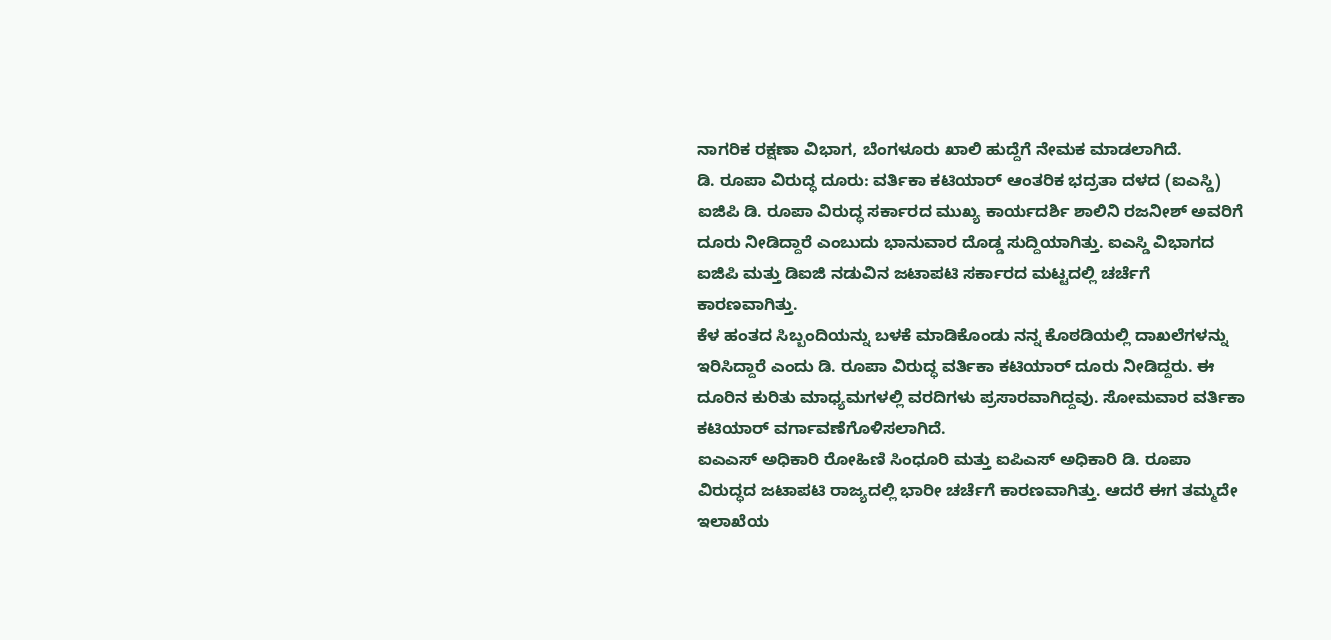ನಾಗರಿಕ ರಕ್ಷಣಾ ವಿಭಾಗ, ಬೆಂಗಳೂರು ಖಾಲಿ ಹುದ್ದೆಗೆ ನೇಮಕ ಮಾಡಲಾಗಿದೆ.
ಡಿ. ರೂಪಾ ವಿರುದ್ಧ ದೂರು: ವರ್ತಿಕಾ ಕಟಿಯಾರ್ ಆಂತರಿಕ ಭದ್ರತಾ ದಳದ (ಐಎಸ್ಡಿ) ಐಜಿಪಿ ಡಿ. ರೂಪಾ ವಿರುದ್ಧ ಸರ್ಕಾರದ ಮುಖ್ಯ ಕಾರ್ಯದರ್ಶಿ ಶಾಲಿನಿ ರಜನೀಶ್ ಅವರಿಗೆ ದೂರು ನೀಡಿದ್ದಾರೆ ಎಂಬುದು ಭಾನುವಾರ ದೊಡ್ಡ ಸುದ್ದಿಯಾಗಿತ್ತು. ಐಎಸ್ಡಿ ವಿಭಾಗದ ಐಜಿಪಿ ಮತ್ತು ಡಿಐಜಿ ನಡುವಿನ ಜಟಾಪಟಿ ಸರ್ಕಾರದ ಮಟ್ಟದಲ್ಲಿ ಚರ್ಚೆಗೆ ಕಾರಣವಾಗಿತ್ತು.
ಕೆಳ ಹಂತದ ಸಿಬ್ಬಂದಿಯನ್ನು ಬಳಕೆ ಮಾಡಿಕೊಂಡು ನನ್ನ ಕೊಠಡಿಯಲ್ಲಿ ದಾಖಲೆಗಳನ್ನು ಇರಿಸಿದ್ದಾರೆ ಎಂದು ಡಿ. ರೂಪಾ ವಿರುದ್ಧ ವರ್ತಿಕಾ ಕಟಿಯಾರ್ ದೂರು ನೀಡಿದ್ದರು. ಈ ದೂರಿನ ಕುರಿತು ಮಾಧ್ಯಮಗಳಲ್ಲಿ ವರದಿಗಳು ಪ್ರಸಾರವಾಗಿದ್ದವು. ಸೋಮವಾರ ವರ್ತಿಕಾ ಕಟಿಯಾರ್ ವರ್ಗಾವಣೆಗೊಳಿಸಲಾಗಿದೆ.
ಐಎಎಸ್ ಅಧಿಕಾರಿ ರೋಹಿಣಿ ಸಿಂಧೂರಿ ಮತ್ತು ಐಪಿಎಸ್ ಅಧಿಕಾರಿ ಡಿ. ರೂಪಾ ವಿರುದ್ಧದ ಜಟಾಪಟಿ ರಾಜ್ಯದಲ್ಲಿ ಭಾರೀ ಚರ್ಚೆಗೆ ಕಾರಣವಾಗಿತ್ತು. ಆದರೆ ಈಗ ತಮ್ಮದೇ ಇಲಾಖೆಯ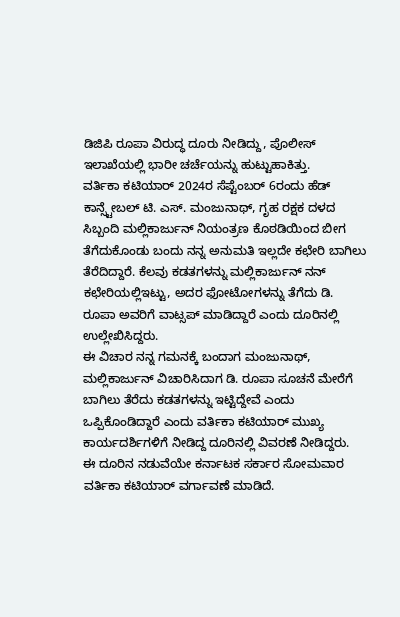ಡಿಜಿಪಿ ರೂಪಾ ವಿರುದ್ಧ ದೂರು ನೀಡಿದ್ದು, ಪೊಲೀಸ್ ಇಲಾಖೆಯಲ್ಲಿ ಭಾರೀ ಚರ್ಚೆಯನ್ನು ಹುಟ್ಟುಹಾಕಿತ್ತು.
ವರ್ತಿಕಾ ಕಟಿಯಾರ್ 2024ರ ಸೆಪ್ಟೆಂಬರ್ 6ರಂದು ಹೆಡ್ ಕಾನ್ಸ್ಟೇಬಲ್ ಟಿ. ಎಸ್. ಮಂಜುನಾಥ್, ಗೃಹ ರಕ್ಷಕ ದಳದ ಸಿಬ್ಬಂದಿ ಮಲ್ಲಿಕಾರ್ಜುನ್ ನಿಯಂತ್ರಣ ಕೊಠಡಿಯಿಂದ ಬೀಗ ತೆಗೆದುಕೊಂಡು ಬಂದು ನನ್ನ ಅನುಮತಿ ಇಲ್ಲದೇ ಕಛೇರಿ ಬಾಗಿಲು ತೆರೆದಿದ್ದಾರೆ. ಕೆಲವು ಕಡತಗಳನ್ನು ಮಲ್ಲಿಕಾರ್ಜುನ್ ನನ್ ಕಛೇರಿಯಲ್ಲಿಇಟ್ಟು, ಅದರ ಫೋಟೋಗಳನ್ನು ತೆಗೆದು ಡಿ. ರೂಪಾ ಅವರಿಗೆ ವಾಟ್ಸಪ್ ಮಾಡಿದ್ದಾರೆ ಎಂದು ದೂರಿನಲ್ಲಿ ಉಲ್ಲೇಖಿಸಿದ್ದರು.
ಈ ವಿಚಾರ ನನ್ನ ಗಮನಕ್ಕೆ ಬಂದಾಗ ಮಂಜುನಾಥ್, ಮಲ್ಲಿಕಾರ್ಜುನ್ ವಿಚಾರಿಸಿದಾಗ ಡಿ. ರೂಪಾ ಸೂಚನೆ ಮೇರೆಗೆ ಬಾಗಿಲು ತೆರೆದು ಕಡತಗಳನ್ನು ಇಟ್ಟಿದ್ದೇವೆ ಎಂದು ಒಪ್ಪಿಕೊಂಡಿದ್ದಾರೆ ಎಂದು ವರ್ತಿಕಾ ಕಟಿಯಾರ್ ಮುಖ್ಯ ಕಾರ್ಯದರ್ಶಿಗಳಿಗೆ ನೀಡಿದ್ದ ದೂರಿನಲ್ಲಿ ವಿವರಣೆ ನೀಡಿದ್ದರು.
ಈ ದೂರಿನ ನಡುವೆಯೇ ಕರ್ನಾಟಕ ಸರ್ಕಾರ ಸೋಮವಾರ ವರ್ತಿಕಾ ಕಟಿಯಾರ್ ವರ್ಗಾವಣೆ ಮಾಡಿದೆ.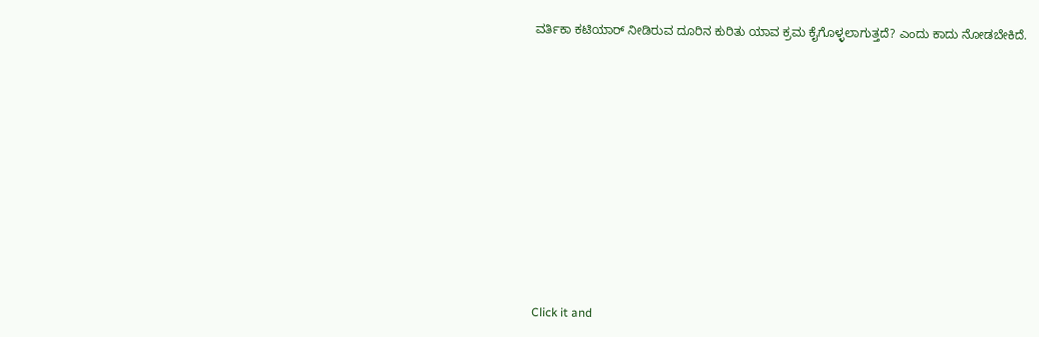ವರ್ತಿಕಾ ಕಟಿಯಾರ್ ನೀಡಿರುವ ದೂರಿನ ಕುರಿತು ಯಾವ ಕ್ರಮ ಕೈಗೊಳ್ಳಲಾಗುತ್ತದೆ? ಎಂದು ಕಾದು ನೋಡಬೇಕಿದೆ.












Click it and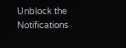Unblock the Notifications